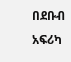በደቡብ አፍሪካ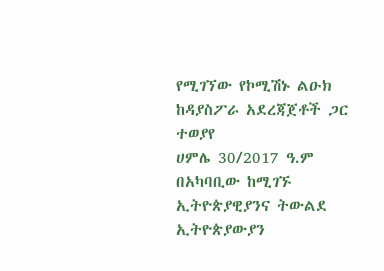የሚገኘው የኮሚሽኑ ልዑክ ከዳያስፖራ አደረጃጀቶች ጋር ተወያየ
ሀምሌ 30/2017 ዓ.ም
በአካባቢው ከሚገኙ ኢትዮጵያዊያንና ትውልደ ኢትዮጵያውያን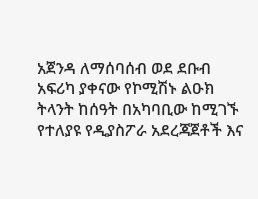አጀንዳ ለማሰባሰብ ወደ ደቡብ አፍሪካ ያቀናው የኮሚሽኑ ልዑክ ትላንት ከሰዓት በአካባቢው ከሚገኙ የተለያዩ የዲያስፖራ አደረጃጀቶች እና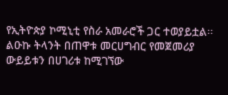የኢትዮጵያ ኮሚኒቲ የስራ አመራሮች ጋር ተወያይቷል፡፡
ልዑኩ ትላንት በጠዋቱ መርሀግብር የመጀመሪያ ውይይቱን በሀገሪቱ ከሚገኘው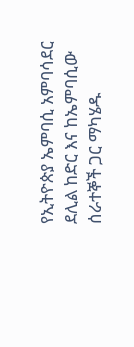የኢትዮጵያ ኤምባሲ አምባሳደር ደሊል ከድር እና ከኤምባሲው ሰራተኞች ጋር ማካሄዱ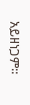አይዘነጋም።